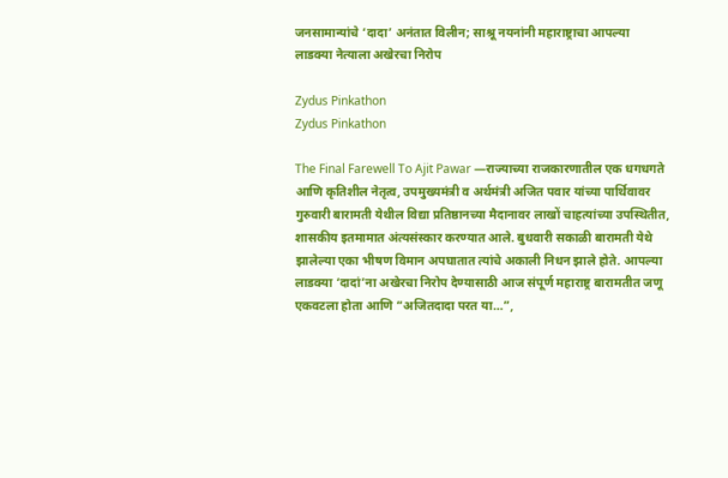जनसामान्यांचे ‘दादा’ अनंतात विलीन; साश्रू नयनांनी महाराष्ट्राचा आपल्या लाडक्या नेत्याला अखेरचा निरोप

Zydus Pinkathon
Zydus Pinkathon

The Final Farewell To Ajit Pawar —राज्याच्या राजकारणातील एक धगधगते आणि कृतिशील नेतृत्व, उपमुख्यमंत्री व अर्थमंत्री अजित पवार यांच्या पार्थिवावर गुरुवारी बारामती येथील विद्या प्रतिष्ठानच्या मैदानावर लाखों चाहत्यांच्या उपस्थितीत, शासकीय इतमामात अंत्यसंस्कार करण्यात आले. बुधवारी सकाळी बारामती येथे झालेल्या एका भीषण विमान अपघातात त्यांचे अकाली निधन झाले होते. आपल्या लाडक्या ‘दादां’ना अखेरचा निरोप देण्यासाठी आज संपूर्ण महाराष्ट्र बारामतीत जणू एकवटला होता आणि “अजितदादा परत या…”,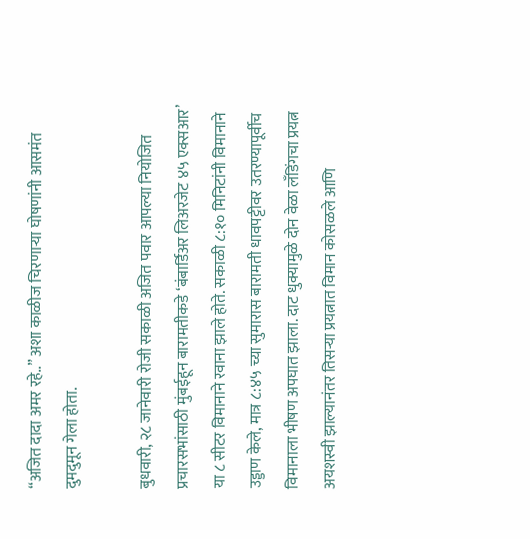“अजित दादा अमर रहे..” अशा काळीज चिरणाऱ्या घोषणांनी आसमंत दुमदुमून गेला होता.

बुधवारी, २८ जानेवारी रोजी सकाळी अजित पवार आपल्या नियोजित प्रचारसभांसाठी मुंबईहून बारामतीकडे ‘बंबार्डिअर लिअरजेट ४५ एक्सआर’ या ८ सीटर विमानाने रवाना झाले होते. सकाळी ८:१० मिनिटांनी विमानाने उड्डाण केले, मात्र ८:४५ च्या सुमारास बारामती धावपट्टीवर उतरण्यापूर्वीच विमानाला भीषण अपघात झाला. दाट धुक्यामुळे दोन वेळा लँडिंगचा प्रयत्न अयशस्वी झाल्यानंतर तिसऱ्या प्रयत्नात विमान कोसळले आणि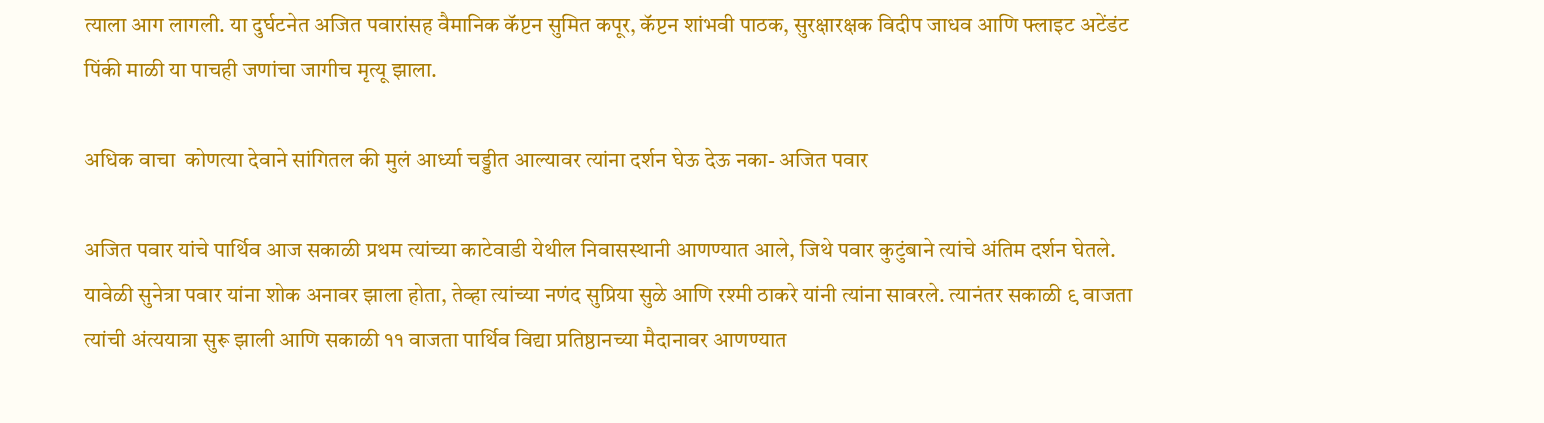त्याला आग लागली. या दुर्घटनेत अजित पवारांसह वैमानिक कॅप्टन सुमित कपूर, कॅप्टन शांभवी पाठक, सुरक्षारक्षक विदीप जाधव आणि फ्लाइट अटेंडंट पिंकी माळी या पाचही जणांचा जागीच मृत्यू झाला.

अधिक वाचा  कोणत्या देवाने सांगितल की मुलं आर्ध्या चड्डीत आल्यावर त्यांना दर्शन घेऊ देऊ नका- अजित पवार

अजित पवार यांचे पार्थिव आज सकाळी प्रथम त्यांच्या काटेवाडी येथील निवासस्थानी आणण्यात आले, जिथे पवार कुटुंबाने त्यांचे अंतिम दर्शन घेतले. यावेळी सुनेत्रा पवार यांना शोक अनावर झाला होता, तेव्हा त्यांच्या नणंद सुप्रिया सुळे आणि रश्मी ठाकरे यांनी त्यांना सावरले. त्यानंतर सकाळी ९ वाजता त्यांची अंत्ययात्रा सुरू झाली आणि सकाळी ११ वाजता पार्थिव विद्या प्रतिष्ठानच्या मैदानावर आणण्यात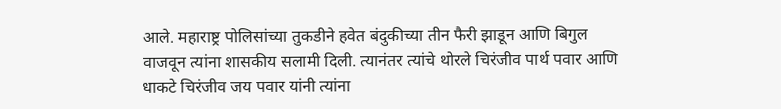आले. महाराष्ट्र पोलिसांच्या तुकडीने हवेत बंदुकीच्या तीन फैरी झाडून आणि बिगुल वाजवून त्यांना शासकीय सलामी दिली. त्यानंतर त्यांचे थोरले चिरंजीव पार्थ पवार आणि धाकटे चिरंजीव जय पवार यांनी त्यांना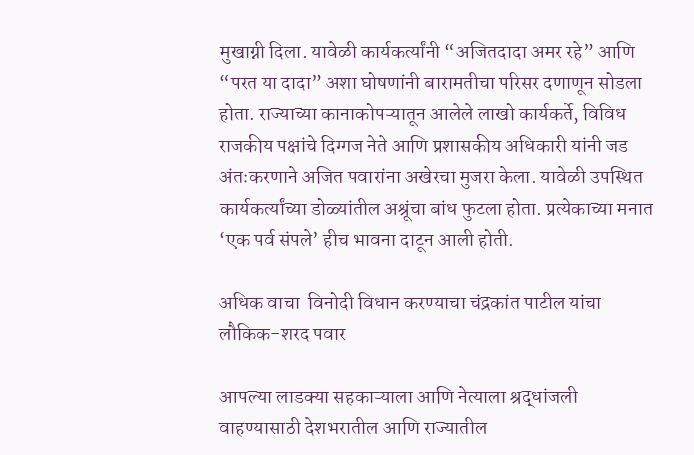मुखाग्नी दिला. यावेळी कार्यकर्त्यांनी “अजितदादा अमर रहे” आणि “परत या दादा” अशा घोषणांनी बारामतीचा परिसर दणाणून सोडला होता. राज्याच्या कानाकोपऱ्यातून आलेले लाखो कार्यकर्ते, विविध राजकीय पक्षांचे दिग्गज नेते आणि प्रशासकीय अधिकारी यांनी जड अंतःकरणाने अजित पवारांना अखेरचा मुजरा केला. यावेळी उपस्थित कार्यकर्त्यांच्या डोळ्यांतील अश्रूंचा बांध फुटला होता. प्रत्येकाच्या मनात ‘एक पर्व संपले’ हीच भावना दाटून आली होती.

अधिक वाचा  विनोदी विधान करण्याचा चंद्रकांत पाटील यांचा लौकिक-शरद पवार

आपल्या लाडक्या सहकाऱ्याला आणि नेत्याला श्रद्धांजली वाहण्यासाठी देशभरातील आणि राज्यातील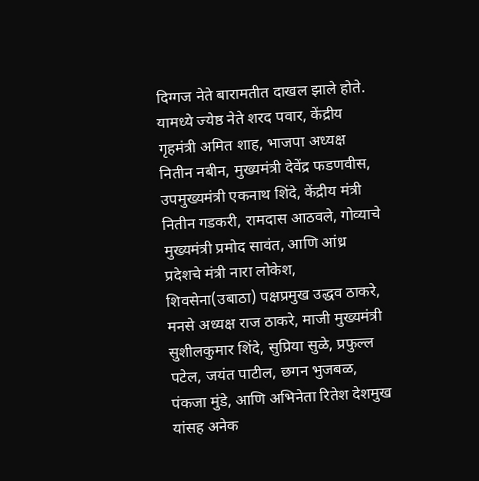दिग्गज नेते बारामतीत दाखल झाले होते. यामध्ये ज्येष्ठ नेते शरद पवार, केंद्रीय गृहमंत्री अमित शाह, भाजपा अध्यक्ष नितीन नबीन, मुख्यमंत्री देवेंद्र फडणवीस, उपमुख्यमंत्री एकनाथ शिंदे, केंद्रीय मंत्री नितीन गडकरी, रामदास आठवले, गोव्याचे मुख्यमंत्री प्रमोद सावंत, आणि आंध्र प्रदेशचे मंत्री नारा लोकेश, शिवसेना(उबाठा) पक्षप्रमुख उद्धव ठाकरे, मनसे अध्यक्ष राज ठाकरे, माजी मुख्यमंत्री सुशीलकुमार शिंदे, सुप्रिया सुळे, प्रफुल्ल पटेल, जयंत पाटील, छगन भुजबळ, पंकजा मुंडे, आणि अभिनेता रितेश देशमुख यांसह अनेक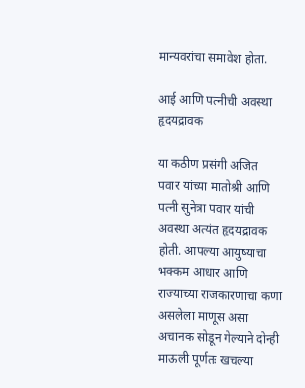मान्यवरांचा समावेश होता.

आई आणि पत्नीची अवस्था हृदयद्रावक

या कठीण प्रसंगी अजित पवार यांच्या मातोश्री आणि पत्नी सुनेत्रा पवार यांची अवस्था अत्यंत हृदयद्रावक होती. आपल्या आयुष्याचा भक्कम आधार आणि राज्याच्या राजकारणाचा कणा असलेला माणूस असा अचानक सोडून गेल्याने दोन्ही माऊली पूर्णतः खचल्या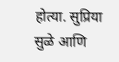होत्या. सुप्रिया सुळे आणि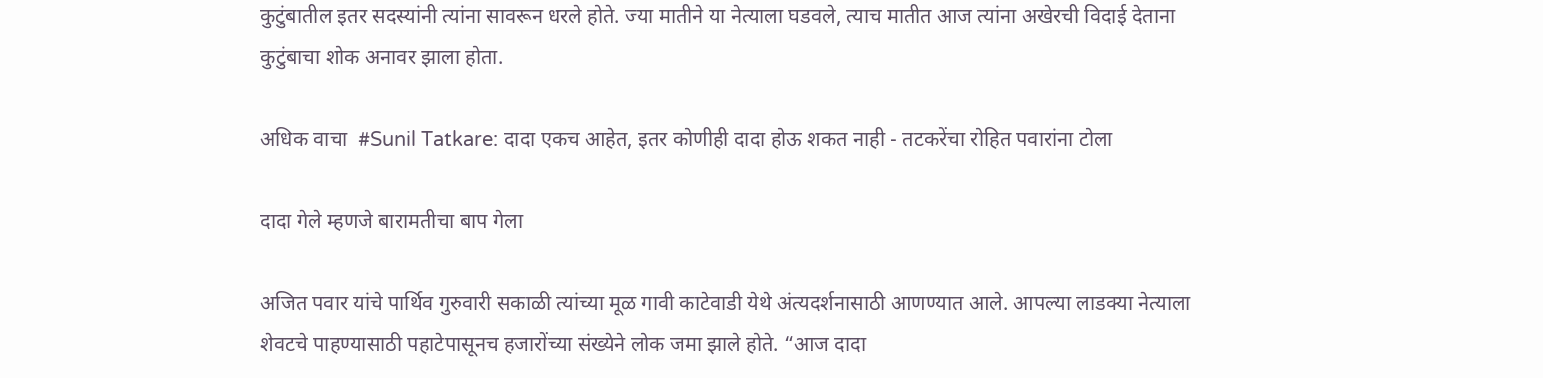कुटुंबातील इतर सदस्यांनी त्यांना सावरून धरले होते. ज्या मातीने या नेत्याला घडवले, त्याच मातीत आज त्यांना अखेरची विदाई देताना कुटुंबाचा शोक अनावर झाला होता.

अधिक वाचा  #Sunil Tatkare: दादा एकच आहेत, इतर कोणीही दादा होऊ शकत नाही - तटकरेंचा रोहित पवारांना टोला

दादा गेले म्हणजे बारामतीचा बाप गेला

अजित पवार यांचे पार्थिव गुरुवारी सकाळी त्यांच्या मूळ गावी काटेवाडी येथे अंत्यदर्शनासाठी आणण्यात आले. आपल्या लाडक्या नेत्याला शेवटचे पाहण्यासाठी पहाटेपासूनच हजारोंच्या संख्येने लोक जमा झाले होते. “आज दादा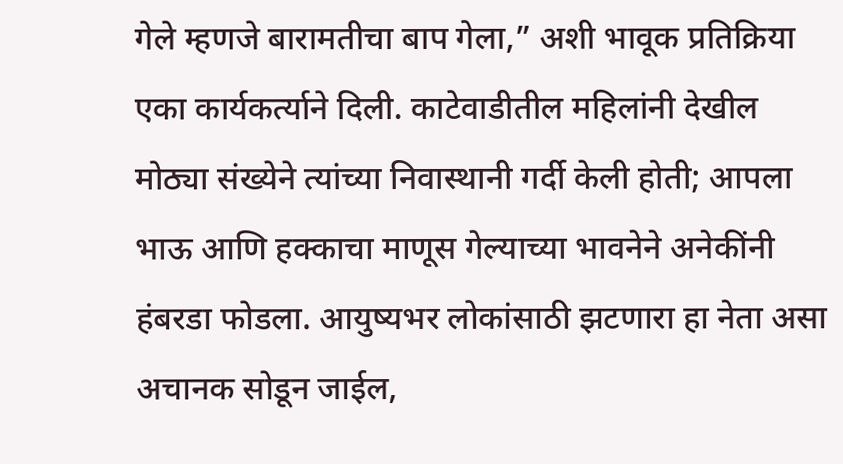गेले म्हणजे बारामतीचा बाप गेला,” अशी भावूक प्रतिक्रिया एका कार्यकर्त्याने दिली. काटेवाडीतील महिलांनी देखील मोठ्या संख्येने त्यांच्या निवास्थानी गर्दी केली होती; आपला भाऊ आणि हक्काचा माणूस गेल्याच्या भावनेने अनेकींनी हंबरडा फोडला. आयुष्यभर लोकांसाठी झटणारा हा नेता असा अचानक सोडून जाईल,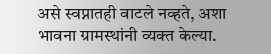असे स्वप्नातही वाटले नव्हते, अशा भावना ग्रामस्थांनी व्यक्त केल्या.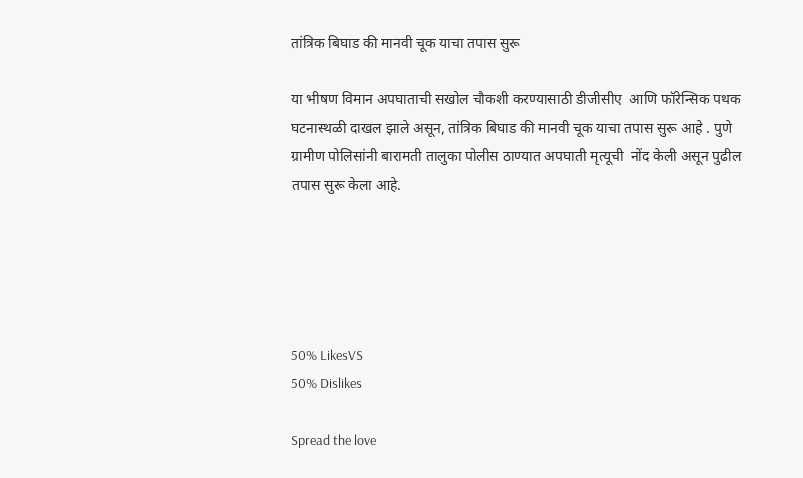तांत्रिक बिघाड की मानवी चूक याचा तपास सुरू

या भीषण विमान अपघाताची सखोल चौकशी करण्यासाठी डीजीसीए  आणि फॉरेन्सिक पथक घटनास्थळी दाखल झाले असून, तांत्रिक बिघाड की मानवी चूक याचा तपास सुरू आहे . पुणे ग्रामीण पोलिसांनी बारामती तालुका पोलीस ठाण्यात अपघाती मृत्यूची  नोंद केली असून पुढील तपास सुरू केला आहे.





50% LikesVS
50% Dislikes

Spread the love